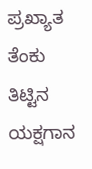ಪ್ರಖ್ಯಾತ ತೆಂಕು ತಿಟ್ಟಿನ ಯಕ್ಷಗಾನ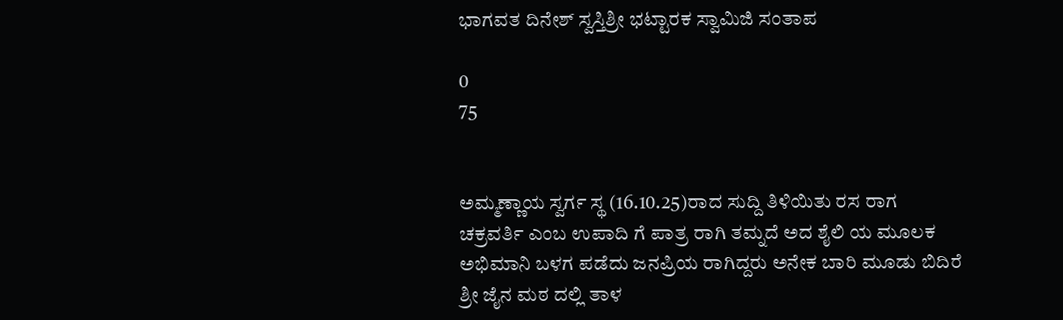ಭಾಗವತ ದಿನೇಶ್ ಸ್ವಸ್ತಿಶ್ರೀ ಭಟ್ಟಾರಕ ಸ್ವಾಮಿಜಿ ಸಂತಾಪ

0
75


ಅಮ್ಮಣ್ಣಾಯ ಸ್ವರ್ಗ ಸ್ಥ (16.10.25)ರಾದ ಸುದ್ದಿ ತಿಳಿಯಿತು ರಸ ರಾಗ ಚಕ್ರವರ್ತಿ ಎಂಬ ಉಪಾದಿ ಗೆ ಪಾತ್ರ ರಾಗಿ ತಮ್ನದೆ ಅದ ಶೈಲಿ ಯ ಮೂಲಕ ಅಭಿಮಾನಿ ಬಳಗ ಪಡೆದು ಜನಪ್ರಿಯ ರಾಗಿದ್ದರು ಅನೇಕ ಬಾರಿ ಮೂಡು ಬಿದಿರೆ ಶ್ರೀ ಜೈನ ಮಠ ದಲ್ಲಿ ತಾಳ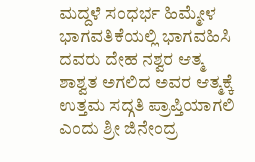ಮದ್ದಳೆ ಸಂಧರ್ಭ ಹಿಮ್ಮೇಳ ಭಾಗವತಿಕೆಯಲ್ಲಿ ಭಾಗವಹಿಸಿ ದವರು ದೇಹ ನಶ್ವರ ಆತ್ಮ ಶಾಶ್ವತ ಅಗಲಿದ ಅವರ ಆತ್ಮಕ್ಕೆ ಉತ್ತಮ ಸದ್ಗತಿ ಪ್ರಾಪ್ತಿಯಾಗಲಿ ಎಂದು ಶ್ರೀ ಜಿನೇಂದ್ರ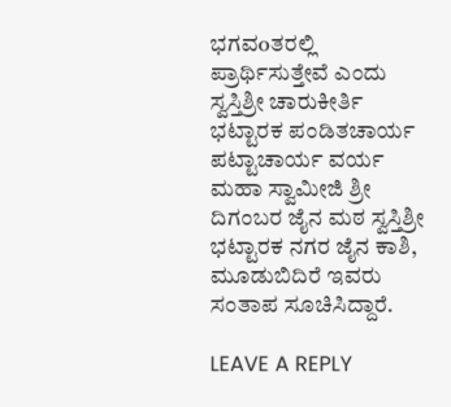ಭಗವoತರಲ್ಲಿ ಪ್ರಾರ್ಥಿಸುತ್ತೇವೆ ಎಂದು ಸ್ವಸ್ತಿಶ್ರೀ ಚಾರುಕೀರ್ತಿ ಭಟ್ಟಾರಕ ಪಂಡಿತಚಾರ್ಯ ಪಟ್ಟಾಚಾರ್ಯ ವರ್ಯ ಮಹಾ ಸ್ವಾಮೀಜಿ ಶ್ರೀ ದಿಗಂಬರ ಜೈನ ಮಠ ಸ್ವಸ್ತಿಶ್ರೀ ಭಟ್ಟಾರಕ ನಗರ ಜೈನ ಕಾಶಿ, ಮೂಡುಬಿದಿರೆ ಇವರು ಸಂತಾಪ ಸೂಚಿಸಿದ್ದಾರೆ.

LEAVE A REPLY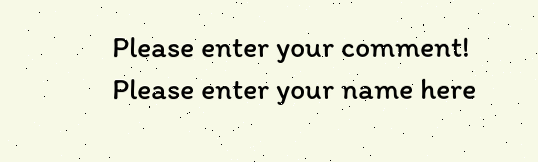Please enter your comment!
Please enter your name here